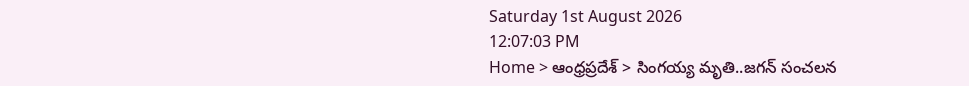Saturday 1st August 2026
12:07:03 PM
Home > ఆంధ్రప్రదేశ్ > సింగయ్య మృతి..జగన్ సంచలన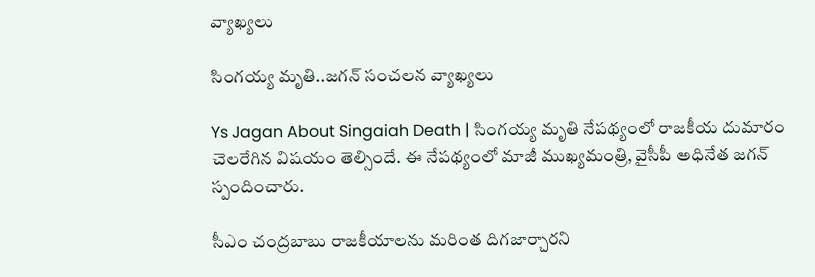వ్యాఖ్యలు

సింగయ్య మృతి..జగన్ సంచలన వ్యాఖ్యలు

Ys Jagan About Singaiah Death | సింగయ్య మృతి నేపథ్యంలో రాజకీయ దుమారం చెలరేగిన విషయం తెల్సిందే. ఈ నేపథ్యంలో మాజీ ముఖ్యమంత్రి, వైసీపీ అధినేత జగన్ స్పందించారు.

సీఎం చంద్రబాబు రాజకీయాలను మరింత దిగజార్చారని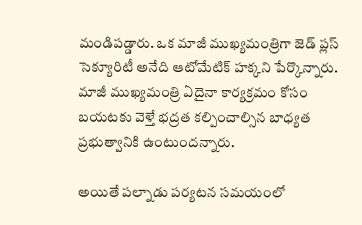మండిపడ్డారు. ఒక మాజీ ముఖ్యమంత్రిగా జెడ్ ప్లస్ సెక్యూరిటీ అనేది ఆటోమేటిక్ హక్కని పేర్కొన్నారు. మాజీ ముఖ్యమంత్రి ఏదైనా కార్యక్రమం కోసం బయటకు వెళ్తే భద్రత కల్పించాల్సిన బాధ్యత ప్రభుత్వానికి ఉంటుందన్నారు.

అయితే పల్నాడు పర్యటన సమయంలో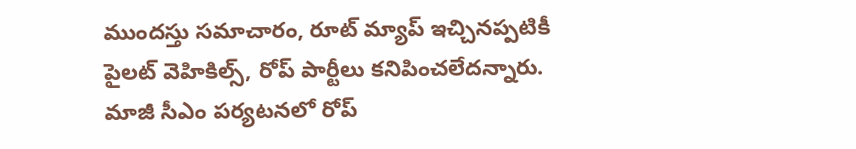ముందస్తు సమాచారం, రూట్ మ్యాప్ ఇచ్చినప్పటికీ పైలట్ వెహికిల్స్, రోప్ పార్టీలు కనిపించలేదన్నారు. మాజీ సీఎం పర్యటనలో రోప్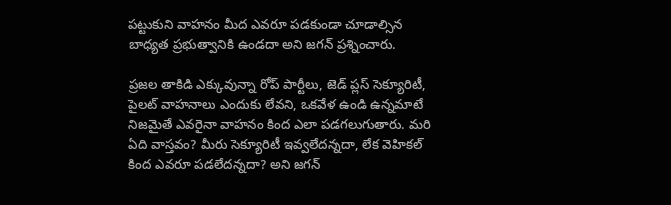పట్టుకుని వాహనం మీద ఎవరూ పడకుండా చూడాల్సిన బాధ్యత ప్రభుత్వానికి ఉండదా అని జగన్ ప్రశ్నించారు.

ప్రజల తాకిడి ఎక్కువున్నా రోప్ పార్టీలు, జెడ్ ప్లస్ సెక్యూరిటీ, పైలట్ వాహనాలు ఎందుకు లేవని, ఒకవేళ ఉండి ఉన్నమాటే నిజమైతే ఎవరైనా వాహనం కింద ఎలా పడగలుగుతారు. మరి ఏది వాస్తవం? మీరు సెక్యూరిటీ ఇవ్వలేదన్నదా, లేక వెహికల్‌ కింద ఎవరూ పడలేదన్నదా? అని జగన్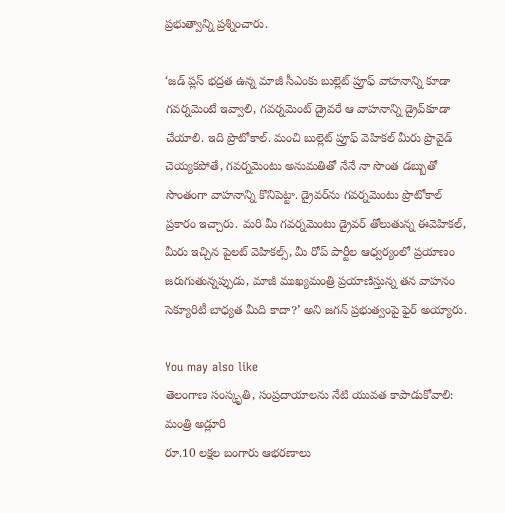ప్రభుత్వాన్ని ప్రశ్నించారు.

‘జడ్‌ ప్లస్‌ భద్రత ఉన్న మాజీ సీఎంకు బుల్లెట్ ప్రూఫ్‌ వాహనాన్ని కూడా గవర్నమెంటే ఇవ్వాలి, గవర్నమెంట్‌ డ్రైవరే ఆ వాహనాన్ని డ్రైవ్‌కూడా చేయాలి. ఇది ప్రొటోకాల్‌. మంచి బుల్లెట్ ప్రూఫ్‌ వెహికల్‌ మీరు ప్రొవైడ్‌ చెయ్యకపోతే, గవర్నమెంటు అనుమతితో నేనే నా సొంత డబ్బుతో సొంతంగా వాహనాన్ని కొనిపెట్టా. డ్రైవర్‌ను గవర్నమెంటు ప్రొటోకాల్‌ ప్రకారం ఇచ్చారు. మరి మీ గవర్నమెంటు డ్రైవర్ తోలుతున్న ఈవెహికల్‌, మీరు ఇచ్చిన పైలట్‌ వెహికల్స్, మీ రోప్‌ పార్టీల ఆధ్వర్యంలో ప్రయాణం జరుగుతున్నప్పుడు, మాజీ ముఖ్యమంత్రి ప్రయాణిస్తున్న తన వాహనం సెక్యూరిటీ బాధ్యత మీది కాదా?’ అని జగన్ ప్రభుత్వంపై ఫైర్ అయ్యారు.

You may also like
తెలంగాణ సంస్కృతి, సంప్రదాయాలను నేటి యువత కాపాడుకోవాలి: మంత్రి అడ్లూరి
రూ.10 లక్షల బంగారు ఆభరణాలు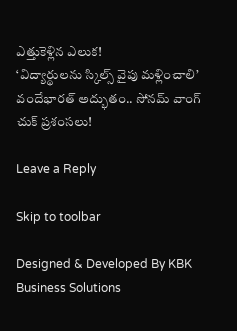ఎత్తుకెళ్లిన ఎలుక!
‘విద్యార్థులను స్కిల్స్ వైపు మళ్లించాలి’
వందేభారత్ అద్భుతం.. సోనమ్ వాంగ్ చుక్ ప్రశంసలు!

Leave a Reply

Skip to toolbar

Designed & Developed By KBK Business Solutions